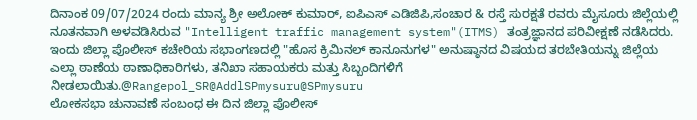ದಿನಾಂಕ 09/07/2024 ರಂದು ಮಾನ್ಯ ಶ್ರೀ ಅಲೋಕ್ ಕುಮಾರ್, ಐಪಿಎಸ್ ಎಡಿಜಿಪಿ,ಸಂಚಾರ & ರಸ್ತೆ ಸುರಕ್ಷತೆ ರವರು ಮೈಸೂರು ಜಿಲ್ಲೆಯಲ್ಲಿ ನೂತನವಾಗಿ ಅಳವಡಿಸಿರುವ "Intelligent traffic management system"(ITMS) ತಂತ್ರಜ್ಞಾನದ ಪರಿವೀಕ್ಷಣೆ ನಡೆಸಿದರು.
ಇಂದು ಜಿಲ್ಲಾ ಪೊಲೀಸ್ ಕಚೇರಿಯ ಸಭಾಂಗಣದಲ್ಲಿ "ಹೊಸ ಕ್ರಿಮಿನಲ್ ಕಾನೂನುಗಳ" ಅನುಷ್ಠಾನದ ವಿಷಯದ ತರಬೇತಿಯನ್ನು ಜಿಲ್ಲೆಯ ಎಲ್ಲಾ ಠಾಣೆಯ ಠಾಣಾಧಿಕಾರಿಗಳು, ತನಿಖಾ ಸಹಾಯಕರು ಮತ್ತು ಸಿಬ್ಬಂದಿಗಳಿಗೆ ನೀಡಲಾಯಿತು.@Rangepol_SR@AddlSPmysuru@SPmysuru
ಲೋಕಸಭಾ ಚುನಾವಣೆ ಸಂಬಂಧ ಈ ದಿನ ಜಿಲ್ಲಾ ಪೊಲೀಸ್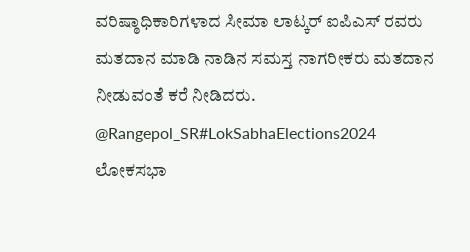ವರಿಷ್ಠಾಧಿಕಾರಿಗಳಾದ ಸೀಮಾ ಲಾಟ್ಕರ್ ಐಪಿಎಸ್ ರವರು ಮತದಾನ ಮಾಡಿ ನಾಡಿನ ಸಮಸ್ತ ನಾಗರೀಕರು ಮತದಾನ ನೀಡುವಂತೆ ಕರೆ ನೀಡಿದರು. @Rangepol_SR#LokSabhaElections2024
ಲೋಕಸಭಾ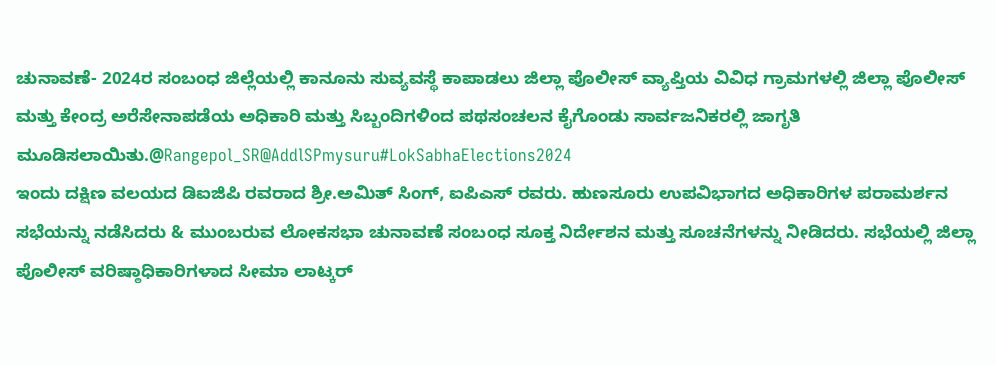ಚುನಾವಣೆ- 2024ರ ಸಂಬಂಧ ಜಿಲ್ಲೆಯಲ್ಲಿ ಕಾನೂನು ಸುವ್ಯವಸ್ಥೆ ಕಾಪಾಡಲು ಜಿಲ್ಲಾ ಪೊಲೀಸ್ ವ್ಯಾಪ್ತಿಯ ವಿವಿಧ ಗ್ರಾಮಗಳಲ್ಲಿ ಜಿಲ್ಲಾ ಪೊಲೀಸ್ ಮತ್ತು ಕೇಂದ್ರ ಅರೆಸೇನಾಪಡೆಯ ಅಧಿಕಾರಿ ಮತ್ತು ಸಿಬ್ಬಂದಿಗಳಿಂದ ಪಥಸಂಚಲನ ಕೈಗೊಂಡು ಸಾರ್ವಜನಿಕರಲ್ಲಿ ಜಾಗೃತಿ ಮೂಡಿಸಲಾಯಿತು.@Rangepol_SR@AddlSPmysuru#LokSabhaElections2024
ಇಂದು ದಕ್ಷಿಣ ವಲಯದ ಡಿಐಜಿಪಿ ರವರಾದ ಶ್ರೀ.ಅಮಿತ್ ಸಿಂಗ್, ಐಪಿಎಸ್ ರವರು. ಹುಣಸೂರು ಉಪವಿಭಾಗದ ಅಧಿಕಾರಿಗಳ ಪರಾಮರ್ಶನ ಸಭೆಯನ್ನು ನಡೆಸಿದರು & ಮುಂಬರುವ ಲೋಕಸಭಾ ಚುನಾವಣೆ ಸಂಬಂಧ ಸೂಕ್ತ ನಿರ್ದೇಶನ ಮತ್ತು ಸೂಚನೆಗಳನ್ನು ನೀಡಿದರು. ಸಭೆಯಲ್ಲಿ ಜಿಲ್ಲಾ ಪೊಲೀಸ್ ವರಿಷ್ಠಾಧಿಕಾರಿಗಳಾದ ಸೀಮಾ ಲಾಟ್ಕರ್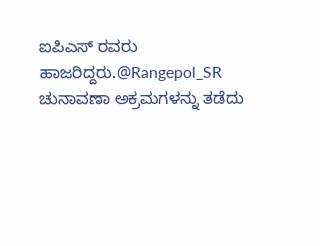ಐಪಿಎಸ್ ರವರು ಹಾಜರಿದ್ದರು.@Rangepol_SR
ಚುನಾವಣಾ ಅಕ್ರಮಗಳನ್ನು ತಡೆದು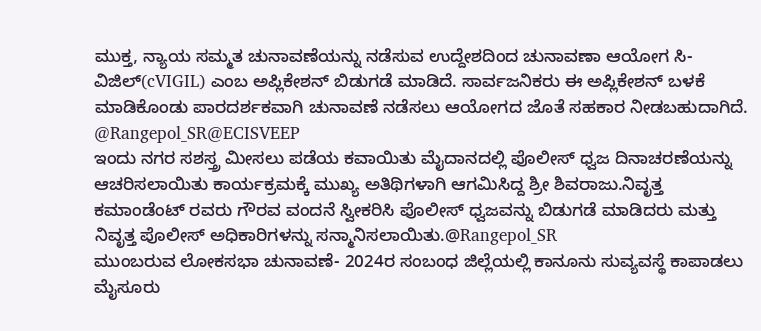ಮುಕ್ತ, ನ್ಯಾಯ ಸಮ್ಮತ ಚುನಾವಣೆಯನ್ನು ನಡೆಸುವ ಉದ್ದೇಶದಿಂದ ಚುನಾವಣಾ ಆಯೋಗ ಸಿ-ವಿಜಿಲ್(cVIGIL) ಎಂಬ ಅಪ್ಲಿಕೇಶನ್ ಬಿಡುಗಡೆ ಮಾಡಿದೆ. ಸಾರ್ವಜನಿಕರು ಈ ಅಪ್ಲಿಕೇಶನ್ ಬಳಕೆ ಮಾಡಿಕೊಂಡು ಪಾರದರ್ಶಕವಾಗಿ ಚುನಾವಣೆ ನಡೆಸಲು ಆಯೋಗದ ಜೊತೆ ಸಹಕಾರ ನೀಡಬಹುದಾಗಿದೆ.
@Rangepol_SR@ECISVEEP
ಇಂದು ನಗರ ಸಶಸ್ತ್ರ ಮೀಸಲು ಪಡೆಯ ಕವಾಯಿತು ಮೈದಾನದಲ್ಲಿ ಪೊಲೀಸ್ ಧ್ವಜ ದಿನಾಚರಣೆಯನ್ನು ಆಚರಿಸಲಾಯಿತು ಕಾರ್ಯಕ್ರಮಕ್ಕೆ ಮುಖ್ಯ ಅತಿಥಿಗಳಾಗಿ ಆಗಮಿಸಿದ್ದ ಶ್ರೀ ಶಿವರಾಜು.ನಿವೃತ್ತ ಕಮಾಂಡೆಂಟ್ ರವರು ಗೌರವ ವಂದನೆ ಸ್ವೀಕರಿಸಿ ಪೊಲೀಸ್ ಧ್ವಜವನ್ನು ಬಿಡುಗಡೆ ಮಾಡಿದರು ಮತ್ತು ನಿವೃತ್ತ ಪೊಲೀಸ್ ಅಧಿಕಾರಿಗಳನ್ನು ಸನ್ಮಾನಿಸಲಾಯಿತು.@Rangepol_SR
ಮುಂಬರುವ ಲೋಕಸಭಾ ಚುನಾವಣೆ- 2024ರ ಸಂಬಂಧ ಜಿಲ್ಲೆಯಲ್ಲಿ ಕಾನೂನು ಸುವ್ಯವಸ್ಥೆ ಕಾಪಾಡಲು ಮೈಸೂರು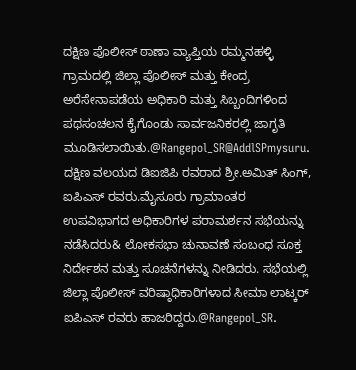ದಕ್ಷಿಣ ಪೊಲೀಸ್ ಠಾಣಾ ವ್ಯಾಪ್ತಿಯ ರಮ್ಮನಹಳ್ಳಿ ಗ್ರಾಮದಲ್ಲಿ ಜಿಲ್ಲಾ ಪೊಲೀಸ್ ಮತ್ತು ಕೇಂದ್ರ ಅರೆಸೇನಾಪಡೆಯ ಅಧಿಕಾರಿ ಮತ್ತು ಸಿಬ್ಬಂದಿಗಳಿಂದ ಪಥಸಂಚಲನ ಕೈಗೊಂಡು ಸಾರ್ವಜನಿಕರಲ್ಲಿ ಜಾಗೃತಿ ಮೂಡಿಸಲಾಯಿತು.@Rangepol_SR@AddlSPmysuru.
ದಕ್ಷಿಣ ವಲಯದ ಡಿಐಜಿಪಿ ರವರಾದ ಶ್ರೀ.ಅಮಿತ್ ಸಿಂಗ್, ಐಪಿಎಸ್ ರವರು.ಮೈಸೂರು ಗ್ರಾಮಾಂತರ ಉಪವಿಭಾಗದ ಅಧಿಕಾರಿಗಳ ಪರಾಮರ್ಶನ ಸಭೆಯನ್ನು ನಡೆಸಿದರು& ಲೋಕಸಭಾ ಚುನಾವಣೆ ಸಂಬಂಧ ಸೂಕ್ತ ನಿರ್ದೇಶನ ಮತ್ತು ಸೂಚನೆಗಳನ್ನು ನೀಡಿದರು. ಸಭೆಯಲ್ಲಿ ಜಿಲ್ಲಾ ಪೊಲೀಸ್ ವರಿಷ್ಠಾಧಿಕಾರಿಗಳಾದ ಸೀಮಾ ಲಾಟ್ಕರ್ ಐಪಿಎಸ್ ರವರು ಹಾಜರಿದ್ದರು.@Rangepol_SR.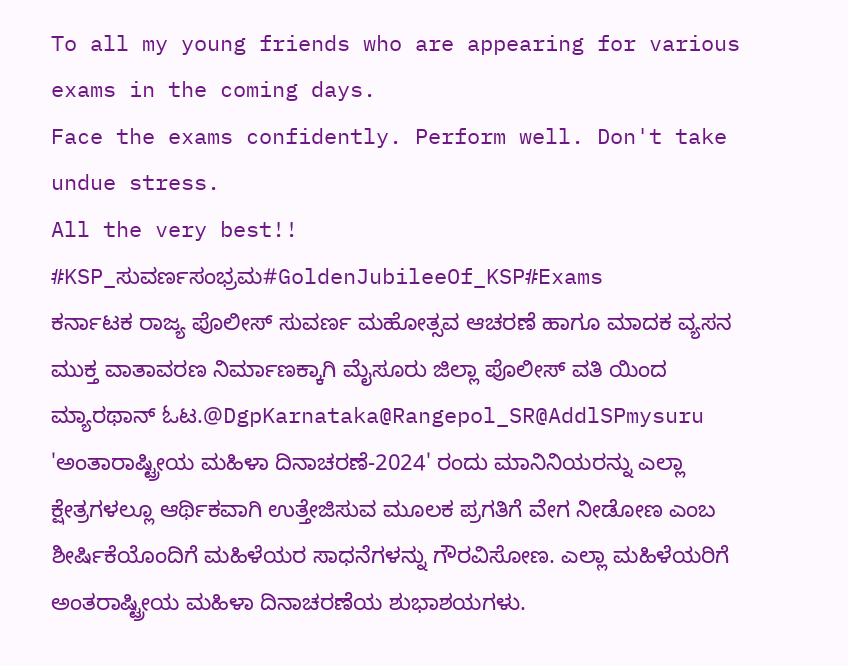To all my young friends who are appearing for various exams in the coming days.
Face the exams confidently. Perform well. Don't take undue stress.
All the very best!!
#KSP_ಸುವರ್ಣಸಂಭ್ರಮ#GoldenJubileeOf_KSP#Exams
ಕರ್ನಾಟಕ ರಾಜ್ಯ ಪೊಲೀಸ್ ಸುವರ್ಣ ಮಹೋತ್ಸವ ಆಚರಣೆ ಹಾಗೂ ಮಾದಕ ವ್ಯಸನ ಮುಕ್ತ ವಾತಾವರಣ ನಿರ್ಮಾಣಕ್ಕಾಗಿ ಮೈಸೂರು ಜಿಲ್ಲಾ ಪೊಲೀಸ್ ವತಿ ಯಿಂದ ಮ್ಯಾರಥಾನ್ ಓಟ.@DgpKarnataka@Rangepol_SR@AddlSPmysuru
'ಅಂತಾರಾಷ್ಟ್ರೀಯ ಮಹಿಳಾ ದಿನಾಚರಣೆ-2024' ರಂದು ಮಾನಿನಿಯರನ್ನು ಎಲ್ಲಾ ಕ್ಷೇತ್ರಗಳಲ್ಲೂ ಆರ್ಥಿಕವಾಗಿ ಉತ್ತೇಜಿಸುವ ಮೂಲಕ ಪ್ರಗತಿಗೆ ವೇಗ ನೀಡೋಣ ಎಂಬ ಶೀರ್ಷಿಕೆಯೊಂದಿಗೆ ಮಹಿಳೆಯರ ಸಾಧನೆಗಳನ್ನು ಗೌರವಿಸೋಣ. ಎಲ್ಲಾ ಮಹಿಳೆಯರಿಗೆ ಅಂತರಾಷ್ಟ್ರೀಯ ಮಹಿಳಾ ದಿನಾಚರಣೆಯ ಶುಭಾಶಯಗಳು.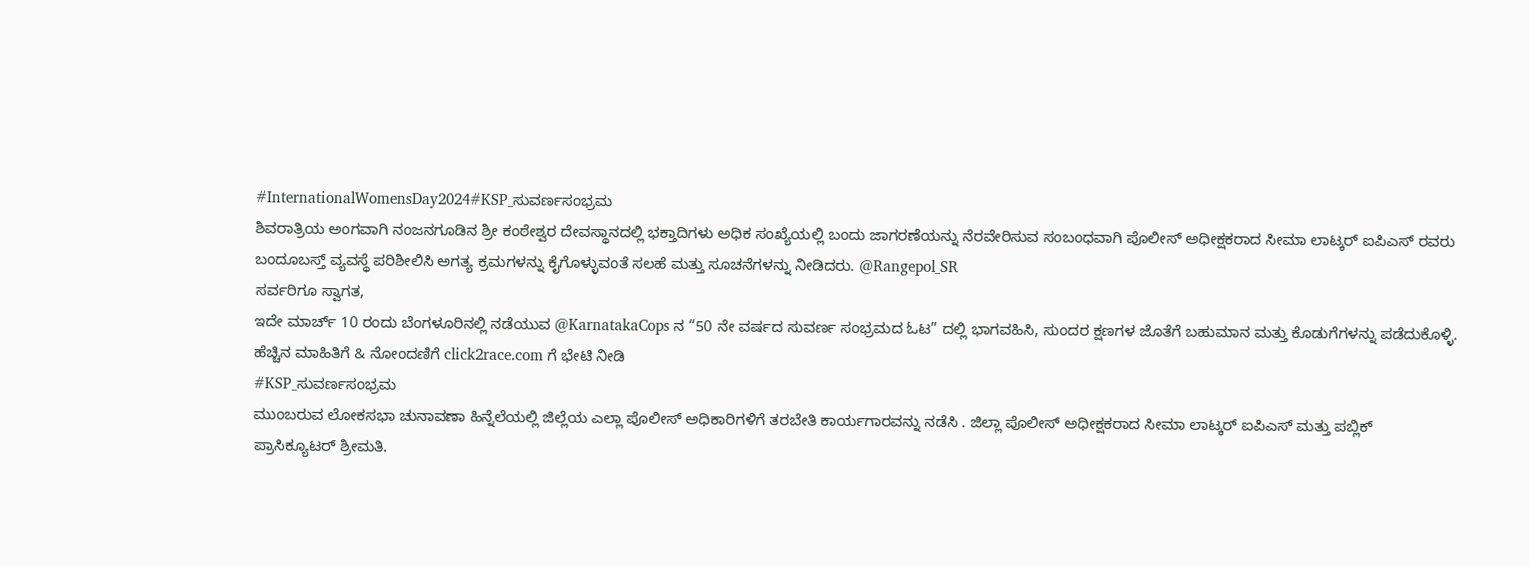#InternationalWomensDay2024#KSP_ಸುವರ್ಣಸಂಭ್ರಮ
ಶಿವರಾತ್ರಿಯ ಅಂಗವಾಗಿ ನಂಜನಗೂಡಿನ ಶ್ರೀ ಕಂಠೇಶ್ವರ ದೇವಸ್ಥಾನದಲ್ಲಿ ಭಕ್ತಾದಿಗಳು ಅಧಿಕ ಸಂಖ್ಯೆಯಲ್ಲಿ ಬಂದು ಜಾಗರಣೆಯನ್ನು ನೆರವೇರಿಸುವ ಸಂಬಂಧವಾಗಿ ಪೊಲೀಸ್ ಅಧೀಕ್ಷಕರಾದ ಸೀಮಾ ಲಾಟ್ಕರ್ ಐಪಿಎಸ್ ರವರು ಬಂದೂಬಸ್ತ್ ವ್ಯವಸ್ಥೆ ಪರಿಶೀಲಿಸಿ ಅಗತ್ಯ ಕ್ರಮಗಳನ್ನು ಕೈಗೊಳ್ಳುವಂತೆ ಸಲಹೆ ಮತ್ತು ಸೂಚನೆಗಳನ್ನು ನೀಡಿದರು. @Rangepol_SR
ಸರ್ವರಿಗೂ ಸ್ವಾಗತ,
ಇದೇ ಮಾರ್ಚ್ 10 ರಂದು ಬೆಂಗಳೂರಿನಲ್ಲಿ ನಡೆಯುವ @KarnatakaCops ನ “50 ನೇ ವರ್ಷದ ಸುವರ್ಣ ಸಂಭ್ರಮದ ಓಟ” ದಲ್ಲಿ ಭಾಗವಹಿಸಿ, ಸುಂದರ ಕ್ಷಣಗಳ ಜೊತೆಗೆ ಬಹುಮಾನ ಮತ್ತು ಕೊಡುಗೆಗಳನ್ನು ಪಡೆದುಕೊಳ್ಳಿ.
ಹೆಚ್ಚಿನ ಮಾಹಿತಿಗೆ & ನೋಂದಣಿಗೆ click2race.com ಗೆ ಭೇಟಿ ನೀಡಿ
#KSP_ಸುವರ್ಣಸಂಭ್ರಮ
ಮುಂಬರುವ ಲೋಕಸಭಾ ಚುನಾವಣಾ ಹಿನ್ನೆಲೆಯಲ್ಲಿ ಜಿಲ್ಲೆಯ ಎಲ್ಲಾ ಪೊಲೀಸ್ ಅಧಿಕಾರಿಗಳಿಗೆ ತರಬೇತಿ ಕಾರ್ಯಗಾರವನ್ನು ನಡೆಸಿ . ಜಿಲ್ಲಾ ಪೊಲೀಸ್ ಅಧೀಕ್ಷಕರಾದ ಸೀಮಾ ಲಾಟ್ಕರ್ ಐಪಿಎಸ್ ಮತ್ತು ಪಬ್ಲಿಕ್
ಪ್ರಾಸಿಕ್ಯೂಟರ್ ಶ್ರೀಮತಿ.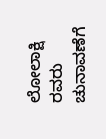ಲೋಲಾಕ್ಷಿ ರವರು ಚುನಾವಣೆಗೆ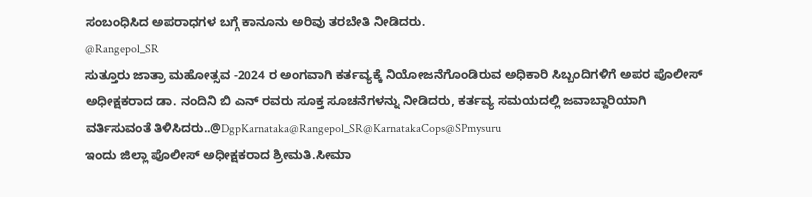ಸಂಬಂಧಿಸಿದ ಅಪರಾಧಗಳ ಬಗ್ಗೆ ಕಾನೂನು ಅರಿವು ತರಬೇತಿ ನೀಡಿದರು.
@Rangepol_SR
ಸುತ್ತೂರು ಜಾತ್ರಾ ಮಹೋತ್ಸವ -2024 ರ ಅಂಗವಾಗಿ ಕರ್ತವ್ಯಕ್ಕೆ ನಿಯೋಜನೆಗೊಂಡಿರುವ ಅಧಿಕಾರಿ ಸಿಬ್ಬಂದಿಗಳಿಗೆ ಅಪರ ಪೊಲೀಸ್ ಅಧೀಕ್ಷಕರಾದ ಡಾ. ನಂದಿನಿ ಬಿ ಎನ್ ರವರು ಸೂಕ್ತ ಸೂಚನೆಗಳನ್ನು ನೀಡಿದರು, ಕರ್ತವ್ಯ ಸಮಯದಲ್ಲಿ ಜವಾಬ್ದಾರಿಯಾಗಿ ವರ್ತಿಸುವಂತೆ ತಿಳಿಸಿದರು..@DgpKarnataka@Rangepol_SR@KarnatakaCops@SPmysuru
ಇಂದು ಜಿಲ್ಲಾ ಪೊಲೀಸ್ ಅಧೀಕ್ಷಕರಾದ ಶ್ರೀಮತಿ.ಸೀಮಾ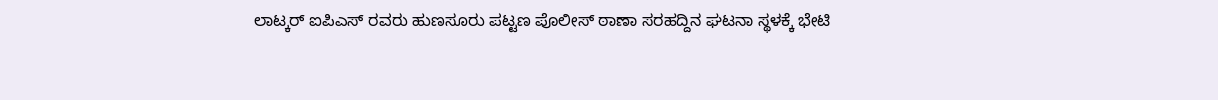ಲಾಟ್ಕರ್ ಐಪಿಎಸ್ ರವರು ಹುಣಸೂರು ಪಟ್ಟಣ ಪೊಲೀಸ್ ಠಾಣಾ ಸರಹದ್ದಿನ ಘಟನಾ ಸ್ಥಳಕ್ಕೆ ಭೇಟಿ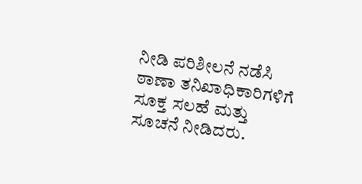ನೀಡಿ ಪರಿಶೀಲನೆ ನಡೆಸಿ ಠಾಣಾ ತನಿಖಾಧಿಕಾರಿಗಳಿಗೆ ಸೂಕ್ತ ಸಲಹೆ ಮತ್ತು ಸೂಚನೆ ನೀಡಿದರು.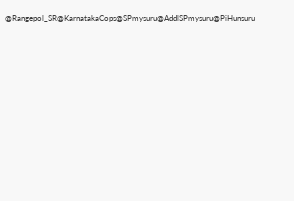@Rangepol_SR@KarnatakaCops@SPmysuru@AddlSPmysuru@PiHunsuru